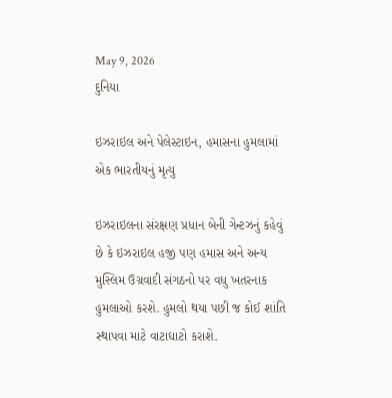May 9, 2026
દુનિયા

ઇઝરાઇલ અને પેલેસ્ટાઇન, હમાસના હુમલામાં એક ભારતીયનું મૃત્યુ

ઇઝરાઇલના સંરક્ષણ પ્રધાન બેની ગેન્ટઝનું કહેવું છે કે ઇઝરાઇલ હજી પણ હમાસ અને અન્ય મુસ્લિમ ઉગ્રવાદી સંગઠનો પર વધુ ખતરનાક હુમલાઓ કરશે. હુમલો થયા પછી જ કોઈ શાંતિ સ્થાપવા માટે વાટાઘાટો કરાશે.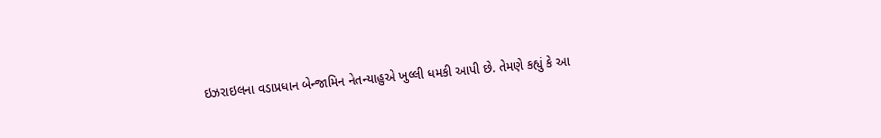ઇઝરાઇલના વડાપ્રધાન બેન્જામિન નેતન્યાહુએ ખુલ્લી ધમકી આપી છે. તેમણે કહ્યું કે આ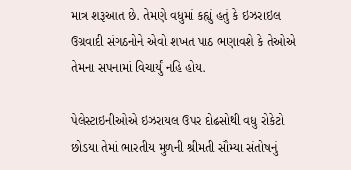માત્ર શરૂઆત છે. તેમણે વધુમાં કહ્યું હતું કે ઇઝરાઇલ ઉગ્રવાદી સંગઠનોને એવો શખત પાઠ ભણાવશે કે તેઓએ તેમના સપનામાં વિચાર્યું નહિ હોય.

પેલેસ્ટાઇનીઓએ ઇઝરાયલ ઉપર દોઢસોથી વધુ રોકેટો છોડયા તેમાં ભારતીય મુળની શ્રીમતી સૌમ્યા સંતોષનું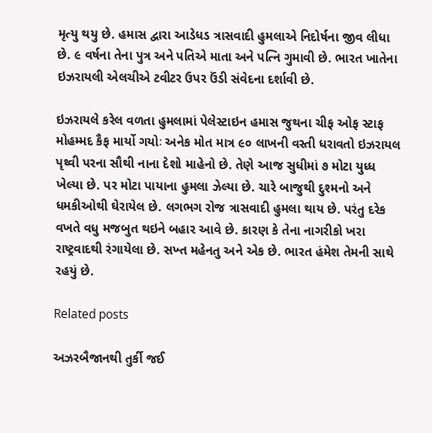મૃત્યુ થયુ છે. હમાસ દ્વારા આડેધડ ત્રાસવાદી હુમલાએ નિદોર્ષના જીવ લીધા છે. ૯ વર્ષના તેના પુત્ર અને પતિએ માતા અને પત્નિ ગુમાવી છે. ભારત ખાતેના ઇઝરાયલી એલચીએ ટવીટર ઉપર ઉંડી સંવેદના દર્શાવી છે.

ઇઝરાયલે કરેલ વળતા હુમલામાં પેલેસ્ટાઇન હમાસ જુથના ચીફ ઓફ સ્ટાફ મોહમ્મદ કૈફ માર્યો ગયોઃ અનેક મોત માત્ર ૯૦ લાખની વસ્તી ધરાવતો ઇઝરાયલ પૃથ્વી પરના સૌથી નાના દેશો માહેનો છે. તેણે આજ સુધીમાં ૭ મોટા યુધ્ધ ખેલ્યા છે. પર મોટા પાયાના હુમલા ઝેલ્યા છે. ચારે બાજુથી દુશ્મનો અને ધમકીઓથી ઘેરાયેલ છે. લગભગ રોજ ત્રાસવાદી હુમલા થાય છે. પરંતુ દરેક વખતે વધુ મજબુત થઇને બહાર આવે છે. કારણ કે તેના નાગરીકો ખરા રાષ્ટ્રવાદથી રંગાયેલા છે. સખ્ત મહેનતુ અને એક છે. ભારત હંમેશ તેમની સાથે રહયું છે.

Related posts

અઝરબૈજાનથી તુર્કી જઈ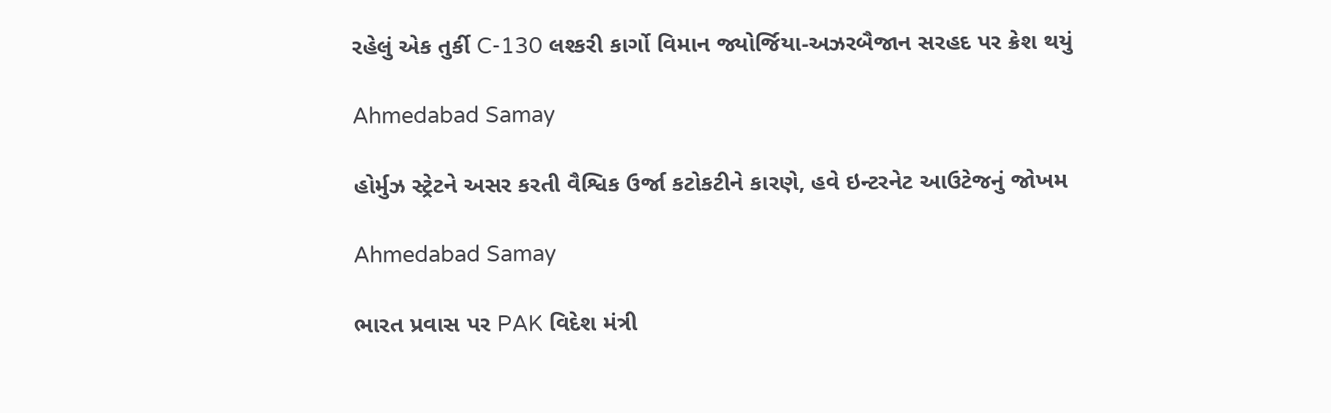રહેલું એક તુર્કી C-130 લશ્કરી કાર્ગો વિમાન જ્યોર્જિયા-અઝરબૈજાન સરહદ પર ક્રેશ થયું

Ahmedabad Samay

હોર્મુઝ સ્ટ્રેટને અસર કરતી વૈશ્વિક ઉર્જા કટોકટીને કારણે, હવે ઇન્ટરનેટ આઉટેજનું જોખમ

Ahmedabad Samay

ભારત પ્રવાસ પર PAK વિદેશ મંત્રી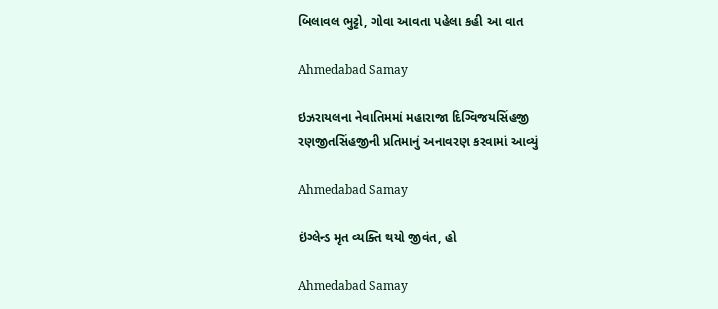બિલાવલ ભુટ્ટો, ગોવા આવતા પહેલા કહી આ વાત

Ahmedabad Samay

ઇઝરાયલના નેવાતિમમાં મહારાજા દિગ્વિજયસિંહજી રણજીતસિંહજીની પ્રતિમાનું અનાવરણ કરવામાં આવ્યું

Ahmedabad Samay

ઇંગ્લેન્ડ મૃત વ્યક્તિ થયો જીવંત, હો

Ahmedabad Samay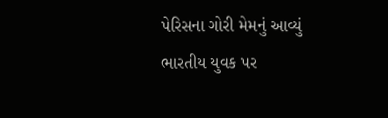પેરિસના ગોરી મેમનું આવ્યું ભારતીય યુવક પર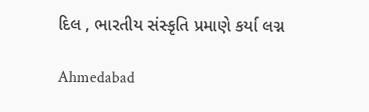દિલ , ભારતીય સંસ્કૃતિ પ્રમાણે કર્યા લગ્ન

Ahmedabad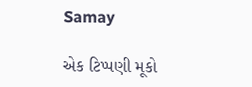Samay

એક ટિપ્પણી મૂકો